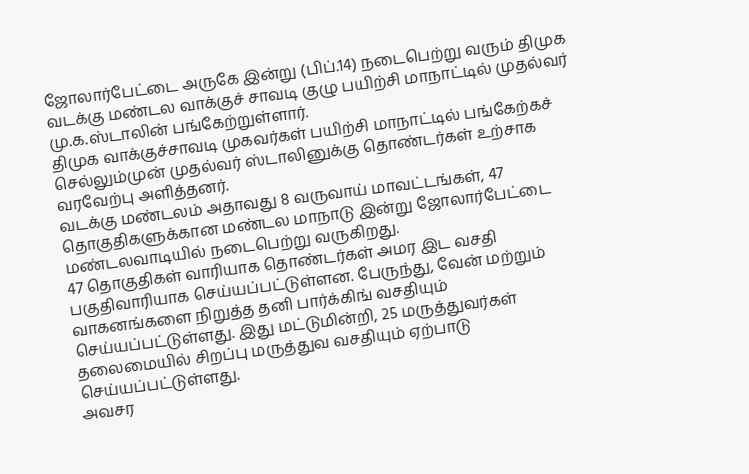ஜோலார்பேட்டை அருகே இன்று (பிப்.14) நடைபெற்று வரும் திமுக வடக்கு மண்டல வாக்குச் சாவடி குழு பயிற்சி மாநாட்டில் முதல்வர் மு.க.ஸ்டாலின் பங்கேற்றுள்ளார்.
திமுக வாக்குச்சாவடி முகவர்கள் பயிற்சி மாநாட்டில் பங்கேற்கச் செல்லும்முன் முதல்வர் ஸ்டாலினுக்கு தொண்டர்கள் உற்சாக வரவேற்பு அளித்தனர்.
வடக்கு மண்டலம் அதாவது 8 வருவாய் மாவட்டங்கள், 47 தொகுதிகளுக்கான மண்டல மாநாடு இன்று ஜோலார்பேட்டை மண்டலவாடியில் நடைபெற்று வருகிறது.
47 தொகுதிகள் வாரியாக தொண்டர்கள் அமர இட வசதி பகுதிவாரியாக செய்யப்பட்டுள்ளன. பேருந்து, வேன் மற்றும் வாகனங்களை நிறுத்த தனி பார்க்கிங் வசதியும் செய்யப்பட்டுள்ளது. இது மட்டுமின்றி, 25 மருத்துவர்கள் தலைமையில் சிறப்பு மருத்துவ வசதியும் ஏற்பாடு செய்யப்பட்டுள்ளது.
அவசர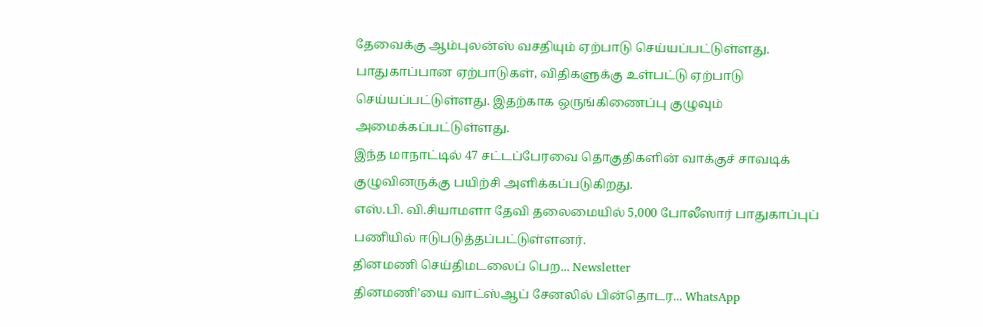தேவைக்கு ஆம்புலன்ஸ் வசதியும் ஏற்பாடு செய்யப்பட்டுள்ளது. பாதுகாப்பான ஏற்பாடுகள், விதிகளுக்கு உள்பட்டு ஏற்பாடு செய்யப்பட்டுள்ளது. இதற்காக ஒருங்கிணைப்பு குழுவும் அமைக்கப்பட்டுள்ளது.
இந்த மாநாட்டில் 47 சட்டப்பேரவை தொகுதிகளின் வாக்குச் சாவடிக் குழுவினருக்கு பயிற்சி அளிக்கப்படுகிறது.
எஸ்.பி. வி.சியாமளா தேவி தலைமையில் 5,000 போலீஸார் பாதுகாப்புப் பணியில் ஈடுபடுத்தப்பட்டுள்ளனர்.
தினமணி செய்திமடலைப் பெற... Newsletter
தினமணி'யை வாட்ஸ்ஆப் சேனலில் பின்தொடர... WhatsApp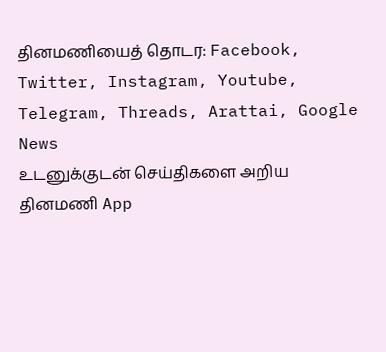தினமணியைத் தொடர: Facebook, Twitter, Instagram, Youtube, Telegram, Threads, Arattai, Google News
உடனுக்குடன் செய்திகளை அறிய தினமணி App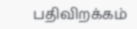பதிவிறக்கம்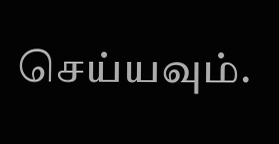செய்யவும்.